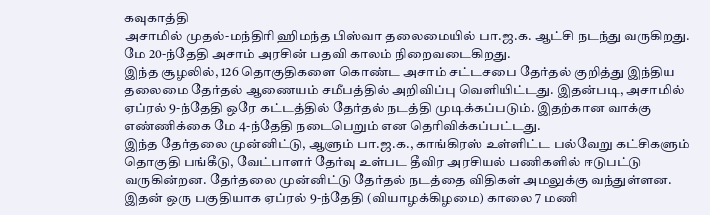கவுகாத்தி
அசாமில் முதல்-மந்திரி ஹிமந்த பிஸ்வா தலைமையில் பா.ஜ.க. ஆட்சி நடந்து வருகிறது. மே 20-ந்தேதி அசாம் அரசின் பதவி காலம் நிறைவடைகிறது.
இந்த சூழலில், 126 தொகுதிகளை கொண்ட அசாம் சட்டசபை தேர்தல் குறித்து இந்திய தலைமை தேர்தல் ஆணையம் சமீபத்தில் அறிவிப்பு வெளியிட்டது. இதன்படி, அசாமில் ஏப்ரல் 9-ந்தேதி ஒரே கட்டத்தில் தேர்தல் நடத்தி முடிக்கப்படும். இதற்கான வாக்கு எண்ணிக்கை மே 4-ந்தேதி நடைபெறும் என தெரிவிக்கப்பட்டது.
இந்த தேர்தலை முன்னிட்டு, ஆளும் பா.ஜ.க., காங்கிரஸ் உள்ளிட்ட பல்வேறு கட்சிகளும் தொகுதி பங்கீடு, வேட்பாளர் தேர்வு உள்பட தீவிர அரசியல் பணிகளில் ஈடுபட்டு வருகின்றன. தேர்தலை முன்னிட்டு தேர்தல் நடத்தை விதிகள் அமலுக்கு வந்துள்ளன.
இதன் ஒரு பகுதியாக ஏப்ரல் 9-ந்தேதி (வியாழக்கிழமை) காலை 7 மணி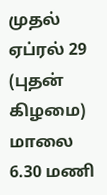முதல் ஏப்ரல் 29 (புதன் கிழமை) மாலை 6.30 மணி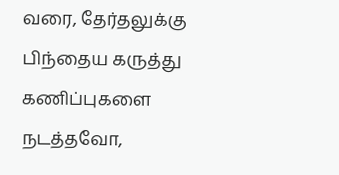வரை, தேர்தலுக்கு பிந்தைய கருத்து கணிப்புகளை நடத்தவோ,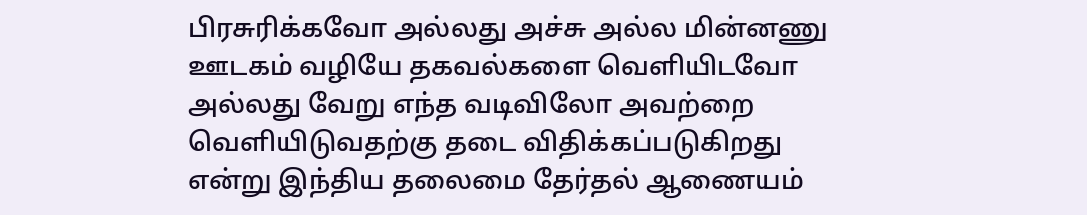பிரசுரிக்கவோ அல்லது அச்சு அல்ல மின்னணு ஊடகம் வழியே தகவல்களை வெளியிடவோ அல்லது வேறு எந்த வடிவிலோ அவற்றை வெளியிடுவதற்கு தடை விதிக்கப்படுகிறது என்று இந்திய தலைமை தேர்தல் ஆணையம்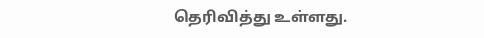தெரிவித்து உள்ளது.